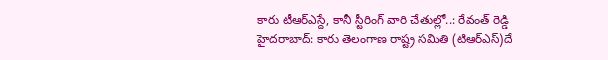కారు టీఆర్ఎస్దే, కానీ స్టీరింగ్ వారి చేతుల్లో..: రేవంత్ రెడ్డి
హైదరాబాద్: కారు తెలంగాణ రాష్ట్ర సమితి (టిఆర్ఎస్)దే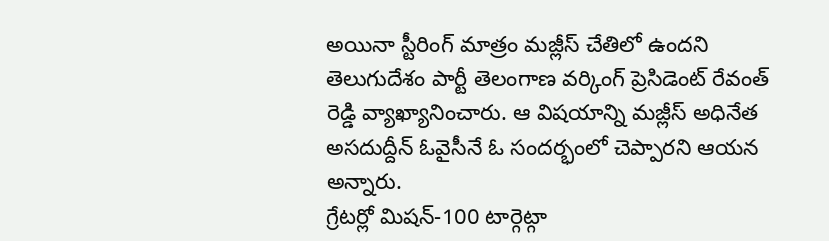అయినా స్టీరింగ్ మాత్రం మజ్లీస్ చేతిలో ఉందని తెలుగుదేశం పార్టీ తెలంగాణ వర్కింగ్ ప్రెసిడెంట్ రేవంత్ రెడ్డి వ్యాఖ్యానించారు. ఆ విషయాన్ని మజ్లీస్ అధినేత అసదుద్దీన్ ఓవైసీనే ఓ సందర్భంలో చెప్పారని ఆయన అన్నారు.
గ్రేటర్లో మిషన్-100 టార్గెట్గా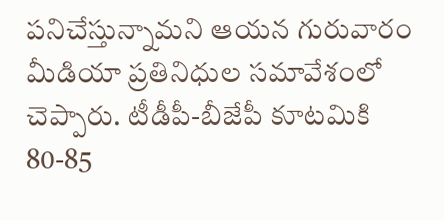పనిచేస్తున్నామని ఆయన గురువారం మీడియా ప్రతినిధుల సమావేశంలో చెప్పారు. టీడీపీ-బీజేపీ కూటమికి 80-85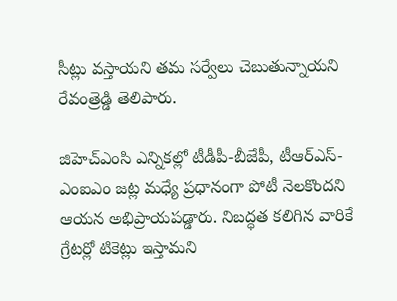సీట్లు వస్తాయని తమ సర్వేలు చెబుతున్నాయని రేవంత్రెడ్డి తెలిపారు.

జిహెచ్ఎంసి ఎన్నికల్లో టీడీపీ-బీజేపీ, టీఆర్ఎస్-ఎంఐఎం జట్ల మధ్యే ప్రధానంగా పోటీ నెలకొందని ఆయన అభిప్రాయపడ్డారు. నిబద్ధత కలిగిన వారికే గ్రేటర్లో టికెట్లు ఇస్తామని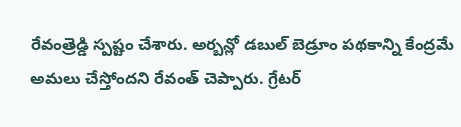రేవంత్రెడ్డి స్పష్టం చేశారు. అర్బన్లో డబుల్ బెడ్రూం పథకాన్ని కేంద్రమే అమలు చేస్తోందని రేవంత్ చెప్పారు. గ్రేటర్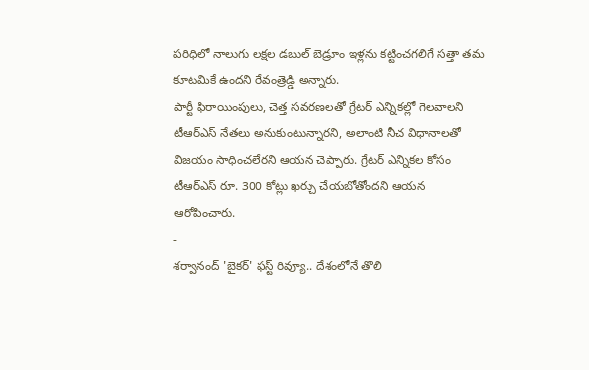పరిధిలో నాలుగు లక్షల డబుల్ బెడ్రూం ఇళ్లను కట్టించగలిగే సత్తా తమ కూటమికే ఉందని రేవంత్రెడ్డి అన్నారు.
పార్టీ ఫిరాయింపులు, చెత్త సవరణలతో గ్రేటర్ ఎన్నికల్లో గెలవాలని టీఆర్ఎస్ నేతలు అనుకుంటున్నారని, అలాంటి నీచ విధానాలతో విజయం సాధించలేరని ఆయన చెప్పారు. గ్రేటర్ ఎన్నికల కోసం టీఆర్ఎస్ రూ. 300 కోట్లు ఖర్చు చేయబోతోందని ఆయన ఆరోపించారు.
-
శర్వానంద్ 'బైకర్' ఫస్ట్ రివ్యూ.. దేశంలోనే తొలి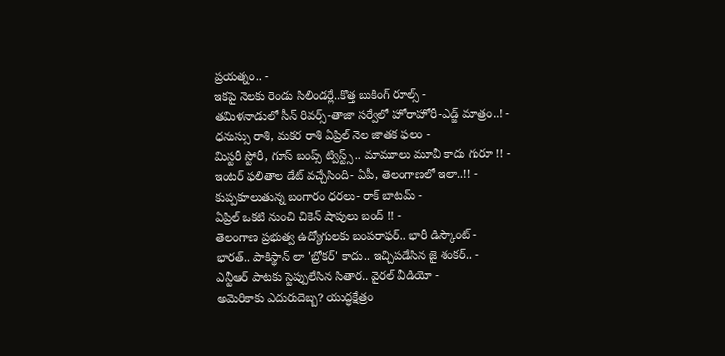ప్రయత్నం.. -
ఇకపై నెలకు రెండు సిలిండర్లే..కొత్త బుకింగ్ రూల్స్ -
తమిళనాడులో సీన్ రివర్స్-తాజా సర్వేలో హోరాహోరీ-ఎడ్జ్ మాత్రం..! -
ధనుస్సు రాశి, మకర రాశి ఏప్రిల్ నెల జాతక ఫలం -
మిస్టరీ స్టోరీ, గూస్ బంప్స్ ట్విస్ట్స్.. మామూలు మూవీ కాదు గురూ !! -
ఇంటర్ ఫలితాల డేట్ వచ్చేసింది- ఏపీ, తెలంగాణలో ఇలా..!! -
కుప్పకూలుతున్న బంగారం ధరలు- రాక్ బాటమ్ -
ఏప్రిల్ ఒకటి నుంచి చికెన్ షాపులు బంద్ !! -
తెలంగాణ ప్రభుత్వ ఉద్యోగులకు బంపరాఫర్.. భారీ డిస్కౌంట్ -
భారత్.. పాకిస్థాన్ లా 'బ్రోకర్' కాదు.. ఇచ్చిపడేసిన జై శంకర్.. -
ఎన్టీఆర్ పాటకు స్టెప్పులేసిన సితార.. వైరల్ వీడియో -
అమెరికాకు ఎదురుదెబ్బ? యుద్ధక్షేత్రం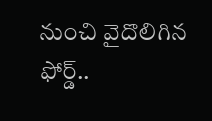నుంచి వైదొలిగిన ఫోర్డ్..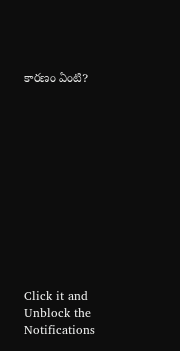కారణం ఏంటి?












Click it and Unblock the Notifications